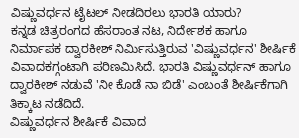ವಿಷ್ಣುವರ್ಧನ ಟೈಟಲ್ ನೀಡದಿರಲು ಭಾರತಿ ಯಾರು?
ಕನ್ನಡ ಚಿತ್ರರಂಗದ ಹೆಸರಾಂತ ನಟ, ನಿರ್ದೇಶಕ ಹಾಗೂ ನಿರ್ಮಾಪಕ ದ್ವಾರಕೀಶ್ ನಿರ್ಮಿಸುತ್ತಿರುವ 'ವಿಷ್ಣುವರ್ಧನ' ಶೀರ್ಷಿಕೆ ವಿವಾದಕಗ್ಗಂಟಾಗಿ ಪರಿಣಮಿಸಿದೆ. ಭಾರತಿ ವಿಷ್ಣುವರ್ಧನ್ ಹಾಗೂ ದ್ವಾರಕೀಶ್ ನಡುವೆ 'ನೀ ಕೊಡೆ ನಾ ಬಿಡೆ' ಎಂಬಂತೆ ಶೀರ್ಷಿಕೆಗಾಗಿ ತಿಕ್ಕಾಟ ನಡೆದಿದೆ.
ವಿಷ್ಣುವರ್ಧನ ಶೀರ್ಷಿಕೆ ವಿವಾದ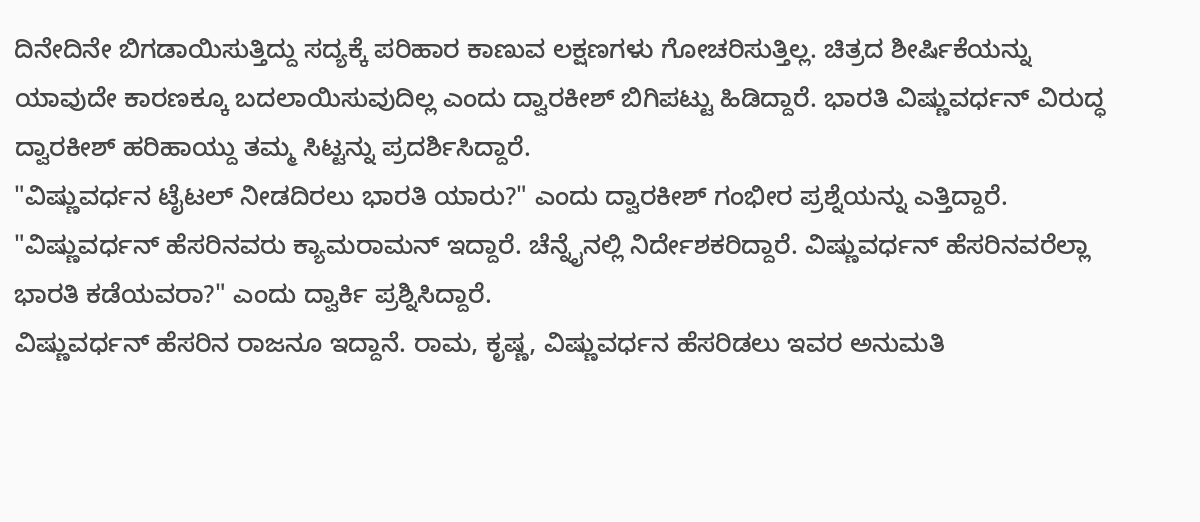ದಿನೇದಿನೇ ಬಿಗಡಾಯಿಸುತ್ತಿದ್ದು ಸದ್ಯಕ್ಕೆ ಪರಿಹಾರ ಕಾಣುವ ಲಕ್ಷಣಗಳು ಗೋಚರಿಸುತ್ತಿಲ್ಲ. ಚಿತ್ರದ ಶೀರ್ಷಿಕೆಯನ್ನು ಯಾವುದೇ ಕಾರಣಕ್ಕೂ ಬದಲಾಯಿಸುವುದಿಲ್ಲ ಎಂದು ದ್ವಾರಕೀಶ್ ಬಿಗಿಪಟ್ಟು ಹಿಡಿದ್ದಾರೆ. ಭಾರತಿ ವಿಷ್ಣುವರ್ಧನ್ ವಿರುದ್ಧ ದ್ವಾರಕೀಶ್ ಹರಿಹಾಯ್ದು ತಮ್ಮ ಸಿಟ್ಟನ್ನು ಪ್ರದರ್ಶಿಸಿದ್ದಾರೆ.
"ವಿಷ್ಣುವರ್ಧನ ಟೈಟಲ್ ನೀಡದಿರಲು ಭಾರತಿ ಯಾರು?" ಎಂದು ದ್ವಾರಕೀಶ್ ಗಂಭೀರ ಪ್ರಶ್ನೆಯನ್ನು ಎತ್ತಿದ್ದಾರೆ. "ವಿಷ್ಣುವರ್ಧನ್ ಹೆಸರಿನವರು ಕ್ಯಾಮರಾಮನ್ ಇದ್ದಾರೆ. ಚೆನ್ನೈನಲ್ಲಿ ನಿರ್ದೇಶಕರಿದ್ದಾರೆ. ವಿಷ್ಣುವರ್ಧನ್ ಹೆಸರಿನವರೆಲ್ಲಾ ಭಾರತಿ ಕಡೆಯವರಾ?" ಎಂದು ದ್ವಾರ್ಕಿ ಪ್ರಶ್ನಿಸಿದ್ದಾರೆ.
ವಿಷ್ಣುವರ್ಧನ್ ಹೆಸರಿನ ರಾಜನೂ ಇದ್ದಾನೆ. ರಾಮ, ಕೃಷ್ಣ, ವಿಷ್ಣುವರ್ಧನ ಹೆಸರಿಡಲು ಇವರ ಅನುಮತಿ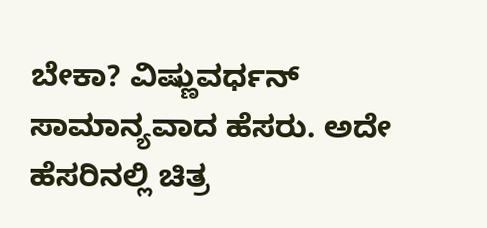ಬೇಕಾ? ವಿಷ್ಣುವರ್ಧನ್ ಸಾಮಾನ್ಯವಾದ ಹೆಸರು. ಅದೇ ಹೆಸರಿನಲ್ಲಿ ಚಿತ್ರ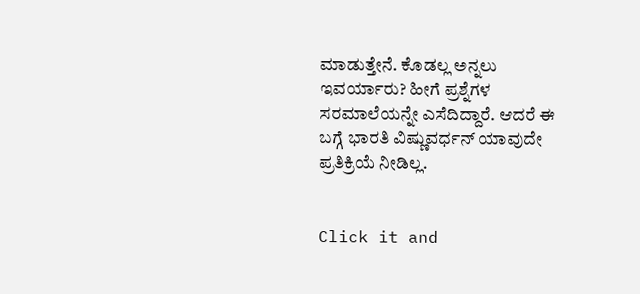ಮಾಡುತ್ತೇನೆ. ಕೊಡಲ್ಲ ಅನ್ನಲು ಇವರ್ಯಾರು? ಹೀಗೆ ಪ್ರಶ್ನೆಗಳ ಸರಮಾಲೆಯನ್ನೇ ಎಸೆದಿದ್ದಾರೆ. ಆದರೆ ಈ ಬಗ್ಗೆ ಭಾರತಿ ವಿಷ್ಣುವರ್ಧನ್ ಯಾವುದೇ ಪ್ರತಿಕ್ರಿಯೆ ನೀಡಿಲ್ಲ.


Click it and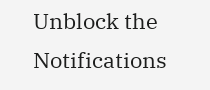Unblock the Notifications